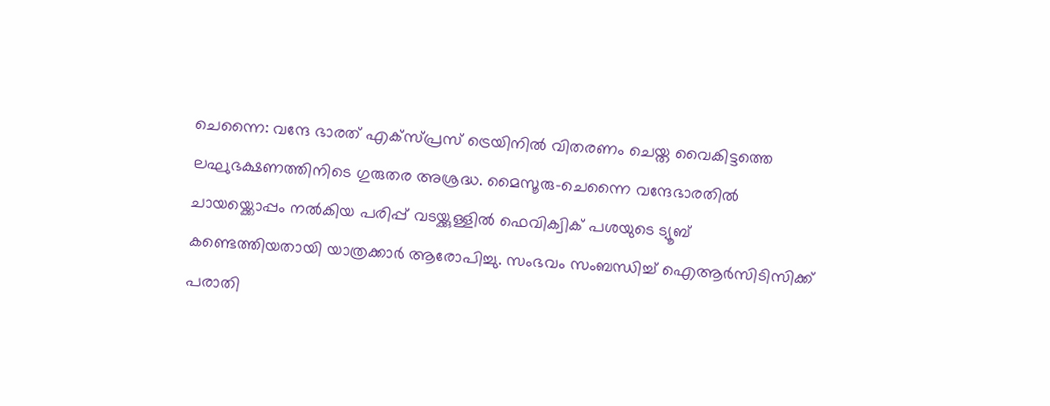ചെന്നൈ: വന്ദേ ഭാരത് എക്സ്പ്രസ് ട്രെയിനിൽ വിതരണം ചെയ്ത വൈകിട്ടത്തെ ലഘുഭക്ഷണത്തിനിടെ ഗുരുതര അശ്രദ്ധ. മൈസൂരു–ചെന്നൈ വന്ദേഭാരതിൽ ചായയ്ക്കൊപ്പം നൽകിയ പരിപ്പ് വടയ്ക്കുള്ളിൽ ഫെവിക്വിക് പശയുടെ ട്യൂബ് കണ്ടെത്തിയതായി യാത്രക്കാർ ആരോപിച്ചു. സംഭവം സംബന്ധിച്ച് ഐആർസിടിസിക്ക് പരാതി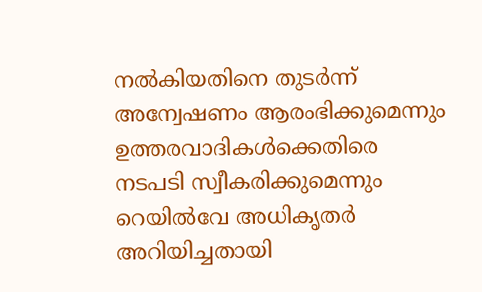നൽകിയതിനെ തുടർന്ന് അന്വേഷണം ആരംഭിക്കുമെന്നും ഉത്തരവാദികൾക്കെതിരെ നടപടി സ്വീകരിക്കുമെന്നും റെയിൽവേ അധികൃതർ അറിയിച്ചതായി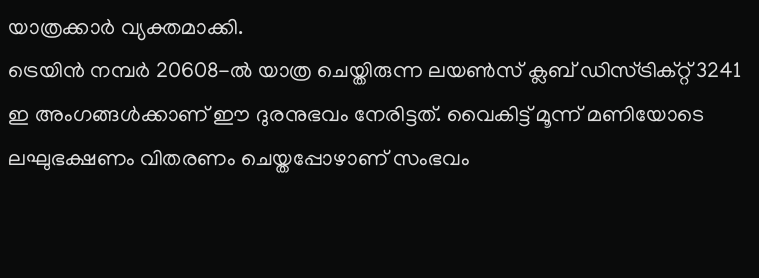യാത്രക്കാർ വ്യക്തമാക്കി.
ട്രെയിൻ നമ്പർ 20608-ൽ യാത്ര ചെയ്തിരുന്ന ലയൺസ് ക്ലബ് ഡിസ്ട്രിക്റ്റ് 3241 ഇ അംഗങ്ങൾക്കാണ് ഈ ദുരനുഭവം നേരിട്ടത്. വൈകിട്ട് മൂന്ന് മണിയോടെ ലഘുഭക്ഷണം വിതരണം ചെയ്തപ്പോഴാണ് സംഭവം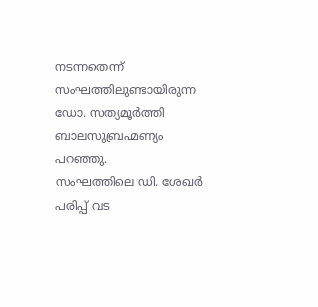നടന്നതെന്ന് സംഘത്തിലുണ്ടായിരുന്ന ഡോ. സത്യമൂർത്തി ബാലസുബ്രഹ്മണ്യം പറഞ്ഞു.
സംഘത്തിലെ ഡി. ശേഖർ പരിപ്പ് വട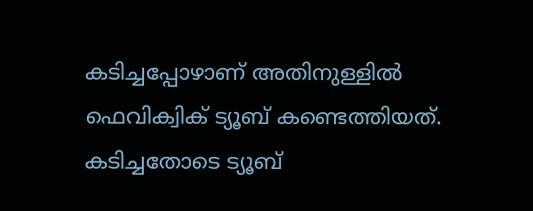കടിച്ചപ്പോഴാണ് അതിനുള്ളിൽ ഫെവിക്വിക് ട്യൂബ് കണ്ടെത്തിയത്. കടിച്ചതോടെ ട്യൂബ്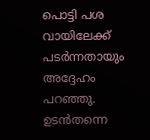പൊട്ടി പശ വായിലേക്ക് പടർന്നതായും അദ്ദേഹം പറഞ്ഞു. ഉടൻതന്നെ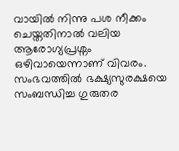വായിൽ നിന്നു പശ നീക്കം ചെയ്തതിനാൽ വലിയ ആരോഗ്യപ്രശ്നം ഒഴിവായെന്നാണ് വിവരം.
സംഭവത്തിൽ ഭക്ഷ്യസുരക്ഷയെ സംബന്ധിച്ച ഗുരുതര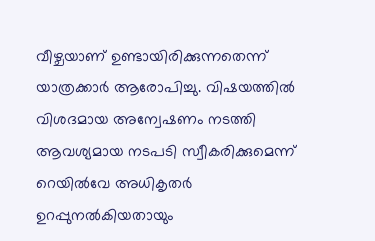വീഴ്ചയാണ് ഉണ്ടായിരിക്കുന്നതെന്ന് യാത്രക്കാർ ആരോപിച്ചു. വിഷയത്തിൽ വിശദമായ അന്വേഷണം നടത്തി ആവശ്യമായ നടപടി സ്വീകരിക്കുമെന്ന് റെയിൽവേ അധികൃതർ ഉറപ്പുനൽകിയതായും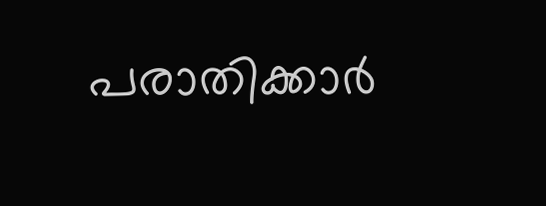പരാതിക്കാർ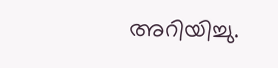അറിയിച്ചു.